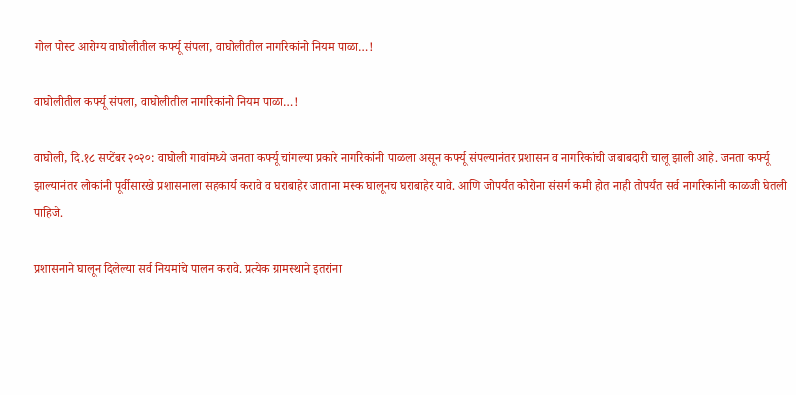गोल पोस्ट आरोग्य वाघोलीतील कर्फ्यू संपला, वाघोलीतील नागरिकांनो नियम पाळा…!

वाघोलीतील कर्फ्यू संपला, वाघोलीतील नागरिकांनो नियम पाळा…!

वाघोली, दि.१८ सप्टेंबर २०२०: वाघोली गावांमध्ये जनता कर्फ्यू चांगल्या प्रकारे नागरिकांनी पाळला असून कर्फ्यू संपल्यानंतर प्रशासन व नागरिकांची जबाबदारी चालू झाली आहे. जनता कर्फ्यू झाल्यानंतर लोकांनी पूर्वीसारखे प्रशासनाला सहकार्य करावे व घराबाहेर जाताना मस्क घालूनच घराबाहेर यावे. आणि जोपर्यंत कोरोना संसर्ग कमी होत नाही तोपर्यंत सर्व नागरिकांनी काळजी घेतली पाहिजे.

प्रशासनाने घालून दिलेल्या सर्व नियमांचे पालन करावे. प्रत्येक ग्रामस्थाने इतरांना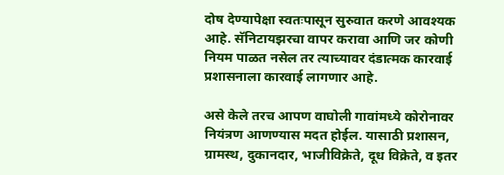दोष देण्यापेक्षा स्वतःपासून सुरुवात करणे आवश्यक आहे. सॅनिटायझरचा वापर करावा आणि जर कोणी नियम पाळत नसेल तर त्याच्यावर दंडात्मक कारवाई प्रशासनाला कारवाई लागणार आहे.

असे केले तरच आपण वाघोली गावांमध्ये कोरोनावर नियंत्रण आणण्यास मदत होईल. यासाठी प्रशासन, ग्रामस्थ, दुकानदार, भाजीविक्रेते, दूध विक्रेते, व इतर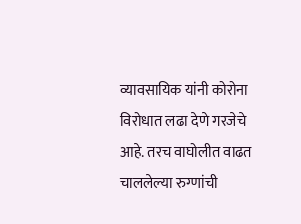व्यावसायिक यांनी कोरोना विरोधात लढा देणे गरजेचे आहे. तरच वाघोलीत वाढत चाललेल्या रुग्णांची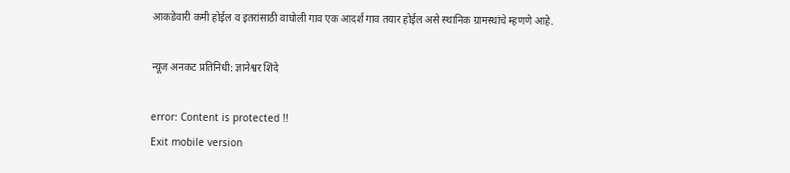आकडेवारी कमी होईल व इतरांसाठी वाघोली गाव एक आदर्श गाव तयार होईल असे स्थानिक ग्रामस्थांचे म्हणणे आहे.

न्यूज अनकट प्रतिनिधी: ज्ञानेश्वर शिंदे

error: Content is protected !!
Exit mobile version